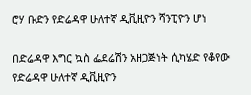ሮሃ ቡድን የድሬዳዋ ሁለተኛ ዲቪዚዮን ሻንፒዮን ሆነ

በድሬዳዋ እግር ኳስ ፌደሬሽን አዘጋጅነት ሲካሄድ የቆየው የድሬዳዋ ሁለተኛ ዲቪዚዮን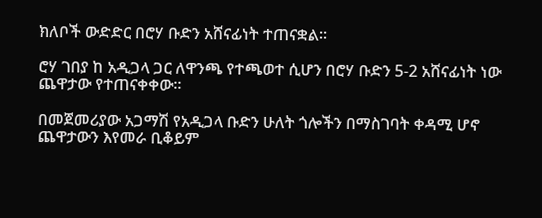ክለቦች ውድድር በሮሃ ቡድን አሸናፊነት ተጠናቋል።

ሮሃ ገበያ ከ አዲጋላ ጋር ለዋንጫ የተጫወተ ሲሆን በሮሃ ቡድን 5-2 አሸናፊነት ነው ጨዋታው የተጠናቀቀው።

በመጀመሪያው አጋማሽ የአዲጋላ ቡድን ሁለት ጎሎችን በማስገባት ቀዳሚ ሆኖ ጨዋታውን እየመራ ቢቆይም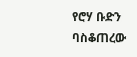የሮሃ ቡድን ባስቆጠረው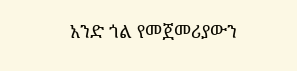አንድ ጎል የመጀመሪያውን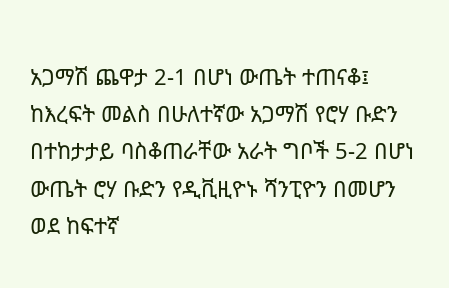አጋማሽ ጨዋታ 2-1 በሆነ ውጤት ተጠናቆ፤ ከእረፍት መልስ በሁለተኛው አጋማሽ የሮሃ ቡድን በተከታታይ ባስቆጠራቸው አራት ግቦች 5-2 በሆነ ውጤት ሮሃ ቡድን የዲቪዚዮኑ ሻንፒዮን በመሆን ወደ ከፍተኛ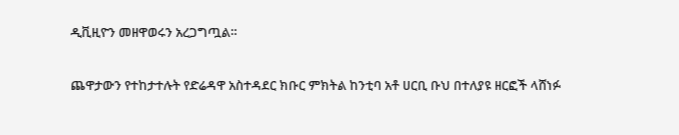ዲቪዚዮን መዘዋወሩን አረጋግጧል።

ጨዋታውን የተከታተሉት የድሬዳዋ አስተዳደር ክቡር ምክትል ከንቲባ አቶ ሀርቢ ቡህ በተለያዩ ዘርፎች ላሸነፉ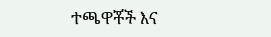ተጫዋቾች እና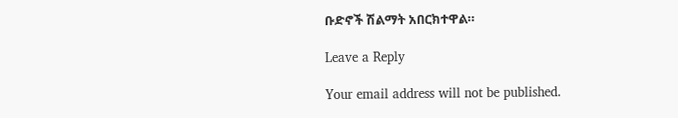ቡድኖች ሽልማት አበርክተዋል።

Leave a Reply

Your email address will not be published.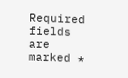Required fields are marked *